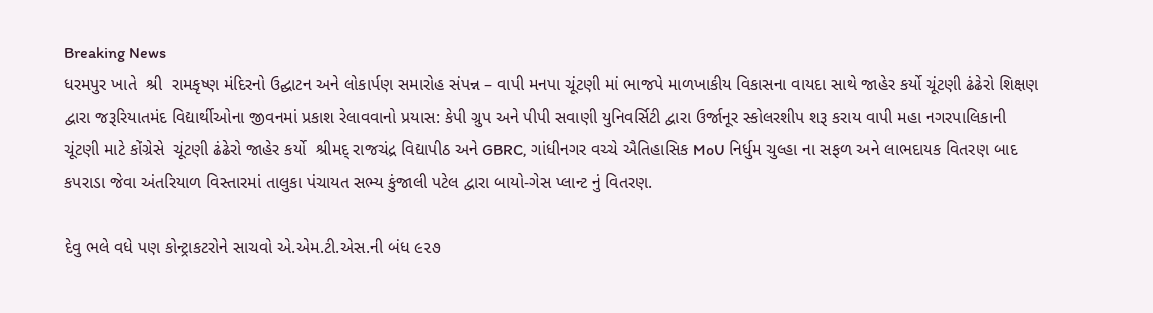Breaking News
ધરમપુર ખાતે  શ્રી  રામકૃષ્ણ મંદિરનો ઉદ્ઘાટન અને લોકાર્પણ સમારોહ સંપન્ન – વાપી મનપા ચૂંટણી માં ભાજપે માળખાકીય વિકાસના વાયદા સાથે જાહેર કર્યો ચૂંટણી ઢંઢેરો શિક્ષણ દ્વારા જરૂરિયાતમંદ વિદ્યાર્થીઓના જીવનમાં પ્રકાશ રેલાવવાનો પ્રયાસ: કેપી ગ્રુપ અને પીપી સવાણી યુનિવર્સિટી દ્વારા ઉર્જાનૂર સ્કોલરશીપ શરૂ કરાય વાપી મહા નગરપાલિકાની ચૂંટણી માટે કોંગ્રેસે  ચૂંટણી ઢંઢેરો જાહેર કર્યો  શ્રીમદ્ રાજચંદ્ર વિદ્યાપીઠ અને GBRC, ગાંધીનગર વચ્ચે ઐતિહાસિક MoU નિર્ધુમ ચુલ્હા ના સફળ અને લાભદાયક વિતરણ બાદ કપરાડા જેવા અંતરિયાળ વિસ્તારમાં તાલુકા પંચાયત સભ્ય કુંજાલી પટેલ દ્વારા બાયો-ગેસ પ્લાન્ટ નું વિતરણ.

દેવુ ભલે વધે પણ કોન્ટ્રાકટરોને સાચવો એ.એમ.ટી.એસ.ની બંધ ૯૨૭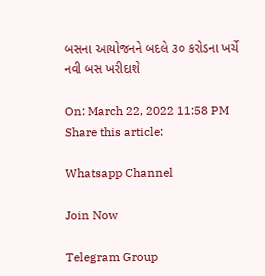બસના આયોજનને બદલે ૩૦ કરોડના ખર્ચે નવી બસ ખરીદાશે

On: March 22, 2022 11:58 PM
Share this article:

Whatsapp Channel

Join Now

Telegram Group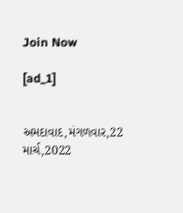Join Now

[ad_1]


અમદાવાદ,મંગળવાર,22
માર્ચ,2022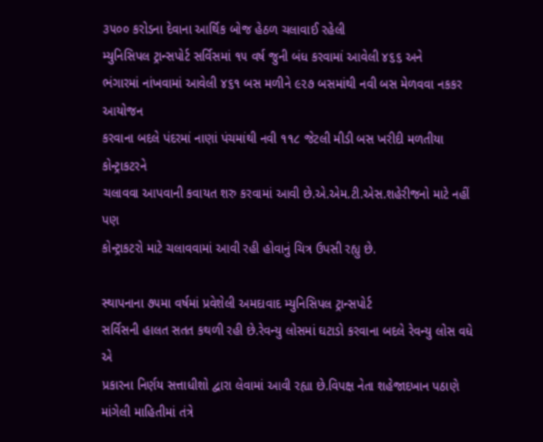૩૫૦૦ કરોડના દેવાના આર્થિક બોજ હેઠળ ચલાવાઈ રહેલી
મ્યુનિસિપલ ટ્રાન્સપોર્ટ સર્વિસમાં ૧૫ વર્ષ જુની બંધ કરવામાં આવેલી ૪૬૬ અને
ભંગારમાં નાંખવામાં આવેલી ૪૬૧ બસ મળીને ૯૨૭ બસમાંથી નવી બસ મેળવવા નકકર આયોજન
કરવાના બદલે પંદરમાં નાણાં પંચમાંથી નવી ૧૧૮ જેટલી મીડી બસ ખરીદી મળતીયા કોન્ટ્રાકટરને
ચલાવવા આપવાની કવાયત શરુ કરવામાં આવી છે.એ.એમ.ટી.એસ.શહેરીજનો માટે નહીં પણ
કોન્ટ્રાકટરો માટે ચલાવવામાં આવી રહી હોવાનું ચિત્ર ઉપસી રહ્યુ છે.

સ્થાપનાના ૭૫મા વર્ષમાં પ્રવેશેલી અમદાવાદ મ્યુનિસિપલ ટ્રાન્સપોર્ટ
સર્વિસની હાલત સતત કથળી રહી છે.રેવન્યુ લોસમાં ઘટાડો કરવાના બદલે રેવન્યુ લોસ વધે એ
પ્રકારના નિર્ણય સત્તાધીશો દ્વારા લેવામાં આવી રહ્યા છે.વિપક્ષ નેતા શહેજાદખાન પઠાણે
માંગેલી માહિતીમાં તંત્રે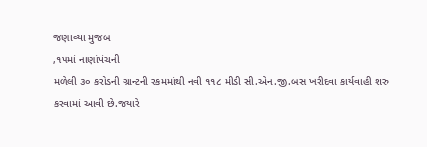જણાવ્યા મુજબ
,૧૫માં નાણાંપંચની
મળેલી ૩૦ કરોડની ગ્રાન્ટની રકમમાંથી નવી ૧૧૮ મીડી સી.એન.જી.બસ ખરીદવા કાર્યવાહી શરુ
કરવામાં આવી છે.જયારે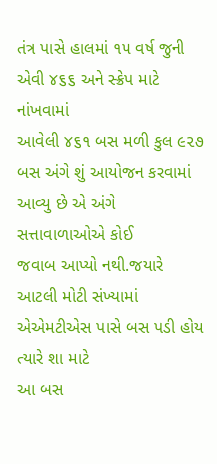તંત્ર પાસે હાલમાં ૧૫ વર્ષ જુની એવી ૪૬૬ અને સ્ક્રેપ માટે નાંખવામાં
આવેલી ૪૬૧ બસ મળી કુલ ૯૨૭ બસ અંગે શું આયોજન કરવામાં આવ્યુ છે એ અંગે સત્તાવાળાઓએ કોઈ
જવાબ આપ્યો નથી.જયારે આટલી મોટી સંખ્યામાં એએમટીએસ પાસે બસ પડી હોય ત્યારે શા માટે
આ બસ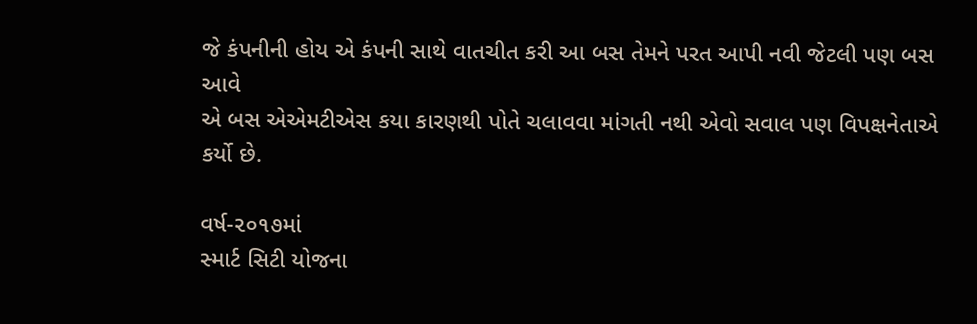જે કંપનીની હોય એ કંપની સાથે વાતચીત કરી આ બસ તેમને પરત આપી નવી જેટલી પણ બસ આવે
એ બસ એએમટીએસ કયા કારણથી પોતે ચલાવવા માંગતી નથી એવો સવાલ પણ વિપક્ષનેતાએ કર્યો છે.

વર્ષ-૨૦૧૭માં
સ્માર્ટ સિટી યોજના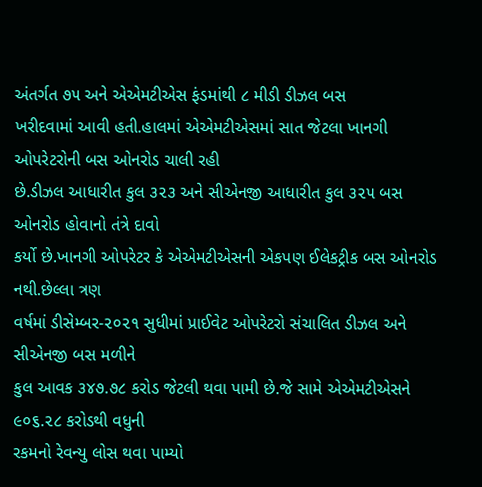અંતર્ગત ૭૫ અને એએમટીએસ ફંડમાંથી ૮ મીડી ડીઝલ બસ
ખરીદવામાં આવી હતી.હાલમાં એએમટીએસમાં સાત જેટલા ખાનગી ઓપરેટરોની બસ ઓનરોડ ચાલી રહી
છે.ડીઝલ આધારીત કુલ ૩૨૩ અને સીએનજી આધારીત કુલ ૩૨૫ બસ ઓનરોડ હોવાનો તંત્રે દાવો
કર્યો છે.ખાનગી ઓપરેટર કે એએમટીએસની એકપણ ઈલેકટ્રીક બસ ઓનરોડ નથી.છેલ્લા ત્રણ
વર્ષમાં ડીસેમ્બર-૨૦૨૧ સુધીમાં પ્રાઈવેટ ઓપરેટરો સંચાલિત ડીઝલ અને સીએનજી બસ મળીને
કુલ આવક ૩૪૭.૭૮ કરોડ જેટલી થવા પામી છે.જે સામે એએમટીએસને ૯૦૬.૨૮ કરોડથી વધુની
રકમનો રેવન્યુ લોસ થવા પામ્યો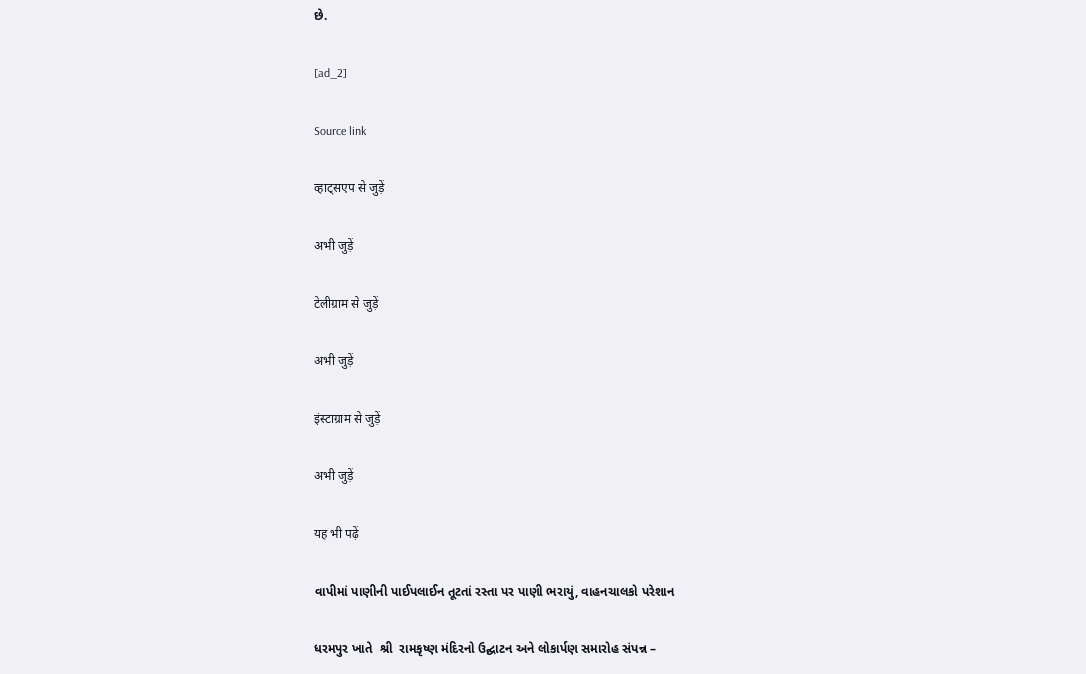છે.

[ad_2]

Source link

व्हाट्सएप से जुड़ें

अभी जुड़ें

टेलीग्राम से जुड़ें

अभी जुड़ें

इंस्टाग्राम से जुड़ें

अभी जुड़ें

यह भी पढ़ें

વાપીમાં પાણીની પાઈપલાઈન તૂટતાં રસ્તા પર પાણી ભરાયું, વાહનચાલકો પરેશાન

ધરમપુર ખાતે  શ્રી  રામકૃષ્ણ મંદિરનો ઉદ્ઘાટન અને લોકાર્પણ સમારોહ સંપન્ન –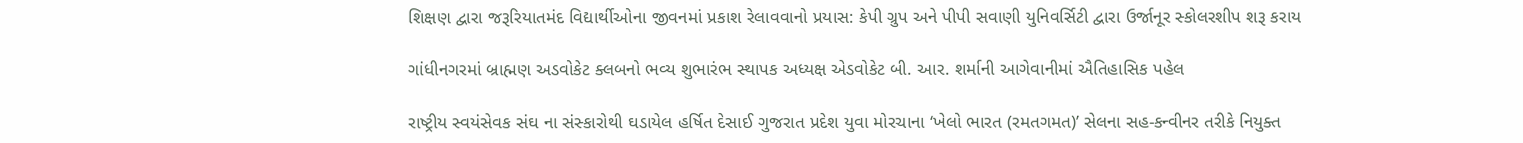શિક્ષણ દ્વારા જરૂરિયાતમંદ વિદ્યાર્થીઓના જીવનમાં પ્રકાશ રેલાવવાનો પ્રયાસ: કેપી ગ્રુપ અને પીપી સવાણી યુનિવર્સિટી દ્વારા ઉર્જાનૂર સ્કોલરશીપ શરૂ કરાય

ગાંધીનગરમાં બ્રાહ્મણ અડવોકેટ ક્લબનો ભવ્ય શુભારંભ સ્થાપક અધ્યક્ષ એડવોકેટ બી. આર. શર્માની આગેવાનીમાં ઐતિહાસિક પહેલ

રાષ્ટ્રીય સ્વયંસેવક સંઘ ના સંસ્કારોથી ઘડાયેલ હર્ષિત દેસાઈ ગુજરાત પ્રદેશ યુવા મોરચાના ‘ખેલો ભારત (રમતગમત)’ સેલના સહ-કન્વીનર તરીકે નિયુક્ત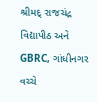શ્રીમદ્ રાજચંદ્ર વિદ્યાપીઠ અને GBRC, ગાંધીનગર વચ્ચે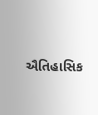ઐતિહાસિક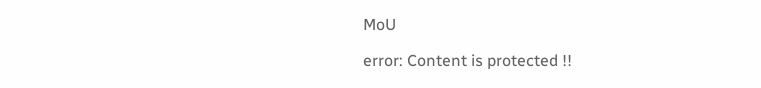MoU

error: Content is protected !!